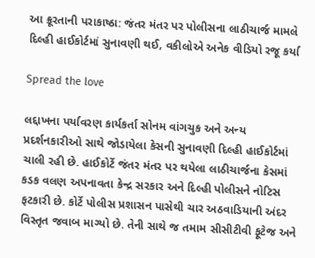આ ક્રૂરતાની પરાકાષ્ઠા: જંતર મંતર પર પોલીસના લાઠીચાર્જ મામલે દિલ્હી હાઈકોર્ટમાં સુનાવણી થઈ, વકીલોએ અનેક વીડિયો રજૂ કર્યા

Spread the love

લદ્દાખના પર્યાવરણ કાર્યકર્તા સોનમ વાંગચુક અને અન્ય પ્રદર્શનકારીઓ સાથે જોડાયેલા કેસની સુનાવણી દિલ્હી હાઈકોર્ટમાં ચાલી રહી છે. હાઈકોર્ટે જંતર મંતર પર થયેલા લાઠીચાર્જના કેસમાં કડક વલણ અપનાવતા કેન્દ્ર સરકાર અને દિલ્હી પોલીસને નોટિસ ફટકારી છે. કોર્ટે પોલીસ પ્રશાસન પાસેથી ચાર અઠવાડિયાની અંદર વિસ્તૃત જવાબ માગ્યો છે. તેની સાથે જ તમામ સીસીટીવી ફૂટેજ અને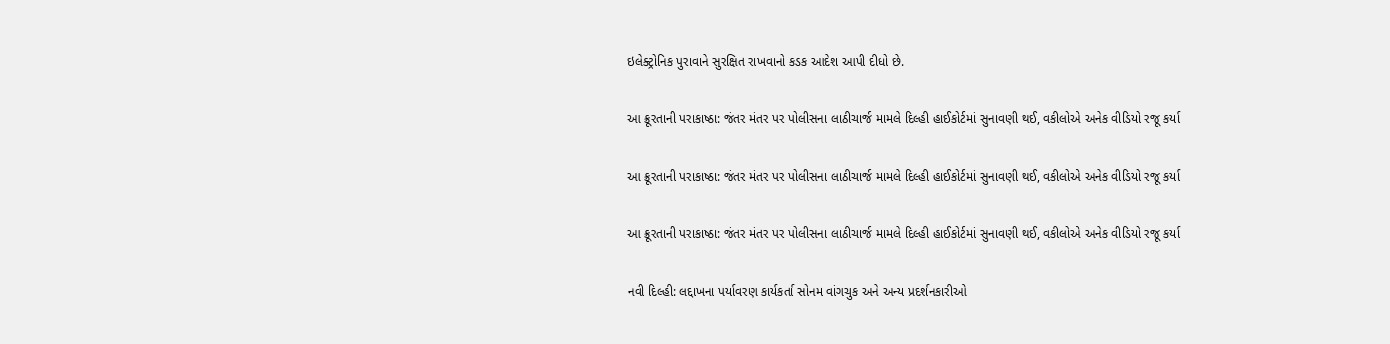ઇલેક્ટ્રોનિક પુરાવાને સુરક્ષિત રાખવાનો કડક આદેશ આપી દીધો છે.

આ ક્રૂરતાની પરાકાષ્ઠા: જંતર મંતર પર પોલીસના લાઠીચાર્જ મામલે દિલ્હી હાઈકોર્ટમાં સુનાવણી થઈ, વકીલોએ અનેક વીડિયો રજૂ કર્યા

આ ક્રૂરતાની પરાકાષ્ઠા: જંતર મંતર પર પોલીસના લાઠીચાર્જ મામલે દિલ્હી હાઈકોર્ટમાં સુનાવણી થઈ, વકીલોએ અનેક વીડિયો રજૂ કર્યા

આ ક્રૂરતાની પરાકાષ્ઠા: જંતર મંતર પર પોલીસના લાઠીચાર્જ મામલે દિલ્હી હાઈકોર્ટમાં સુનાવણી થઈ, વકીલોએ અનેક વીડિયો રજૂ કર્યા

નવી દિલ્હી: લદ્દાખના પર્યાવરણ કાર્યકર્તા સોનમ વાંગચુક અને અન્ય પ્રદર્શનકારીઓ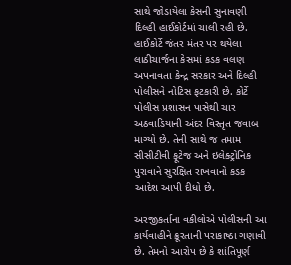સાથે જોડાયેલા કેસની સુનાવણી દિલ્હી હાઈકોર્ટમાં ચાલી રહી છે. હાઈકોર્ટે જંતર મંતર પર થયેલા લાઠીચાર્જના કેસમાં કડક વલણ અપનાવતા કેન્દ્ર સરકાર અને દિલ્હી પોલીસને નોટિસ ફટકારી છે. કોર્ટે પોલીસ પ્રશાસન પાસેથી ચાર અઠવાડિયાની અંદર વિસ્તૃત જવાબ માગ્યો છે. તેની સાથે જ તમામ સીસીટીવી ફૂટેજ અને ઇલેક્ટ્રોનિક પુરાવાને સુરક્ષિત રાખવાનો કડક આદેશ આપી દીધો છે.

અરજીકર્તાના વકીલોએ પોલીસની આ કાર્યવાહીને ક્રૂરતાની પરાકાષ્ઠા ગણાવી છે. તેમનો આરોપ છે કે શાંતિપૂર્ણ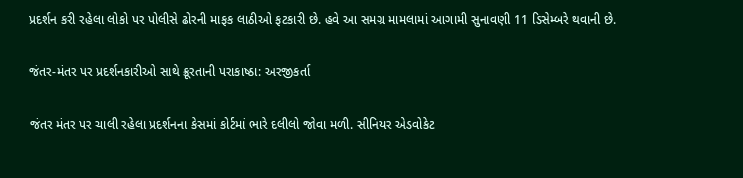પ્રદર્શન કરી રહેલા લોકો પર પોલીસે ઢોરની માફક લાઠીઓ ફટકારી છે. હવે આ સમગ્ર મામલામાં આગામી સુનાવણી 11 ડિસેમ્બરે થવાની છે.

જંતર-મંતર પર પ્રદર્શનકારીઓ સાથે ક્રૂરતાની પરાકાષ્ઠા: અરજીકર્તા

જંતર મંતર પર ચાલી રહેલા પ્રદર્શનના કેસમાં કોર્ટમાં ભારે દલીલો જોવા મળી. સીનિયર એડવોકેટ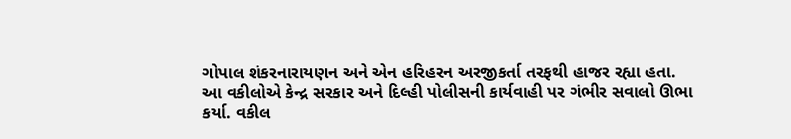ગોપાલ શંકરનારાયણન અને એન હરિહરન અરજીકર્તા તરફથી હાજર રહ્યા હતા. આ વકીલોએ કેન્દ્ર સરકાર અને દિલ્હી પોલીસની કાર્યવાહી પર ગંભીર સવાલો ઊભા કર્યા. વકીલ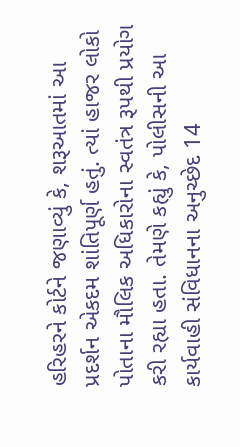હરિહરને કોર્ટને જણાવ્યું કે, શરૂઆતમાં આ પ્રદર્શન એકદમ શાંતિપૂર્ણ હતું. ત્યાં હાજર લોકો પોતાના મૌલિક અધિકારોના સ્વતંત્ર રૂપથી પ્રયોગ કરી રહ્યા હતા. તેમણે કહ્યું કે, પોલીસની આ કાર્યવાહી સંવિધાનના અનુચ્છેદ 14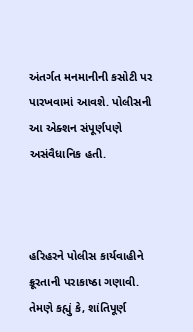અંતર્ગત મનમાનીની કસોટી પર પારખવામાં આવશે. પોલીસની આ એક્શન સંપૂર્ણપણે અસંવૈધાનિક હતી.



હરિહરને પોલીસ કાર્યવાહીને ક્રૂરતાની પરાકાષ્ઠા ગણાવી. તેમણે કહ્યું કે, શાંતિપૂર્ણ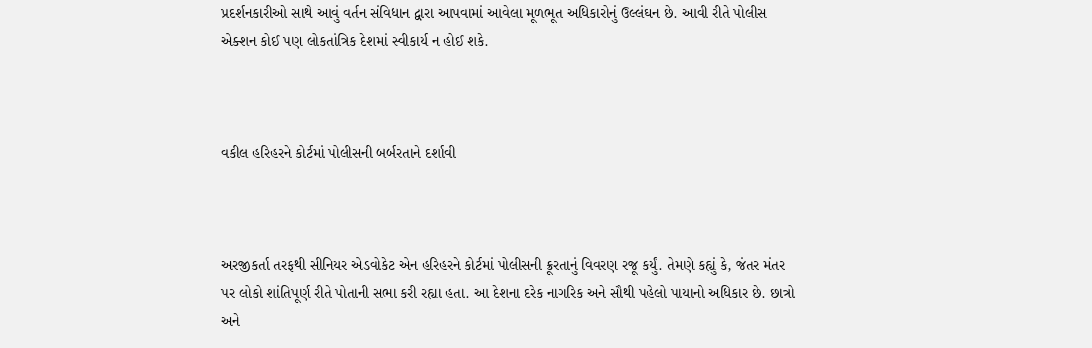પ્રદર્શનકારીઓ સાથે આવું વર્તન સંવિધાન દ્વારા આપવામાં આવેલા મૂળભૂત અધિકારોનું ઉલ્લંઘન છે. આવી રીતે પોલીસ એક્શન કોઈ પણ લોકતાંત્રિક દેશમાં સ્વીકાર્ય ન હોઈ શકે.



વકીલ હરિહરને કોર્ટમાં પોલીસની બર્બરતાને દર્શાવી



અરજીકર્તા તરફથી સીનિયર એડવોકેટ એન હરિહરને કોર્ટમાં પોલીસની ક્રૂરતાનું વિવરણ રજૂ કર્યું. તેમણે કહ્યું કે, જંતર મંતર પર લોકો શાંતિપૂર્ણ રીતે પોતાની સભા કરી રહ્યા હતા. આ દેશના દરેક નાગરિક અને સૌથી પહેલો પાયાનો અધિકાર છે. છાત્રો અને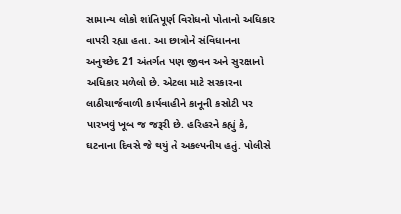સામાન્ય લોકો શાંતિપૂર્ણ વિરોધનો પોતાનો અધિકાર વાપરી રહ્યા હતા. આ છાત્રોને સંવિધાનના અનુચ્છેદ 21 અંતર્ગત પણ જીવન અને સુરક્ષાનો અધિકાર મળેલો છે. એટલા માટે સરકારના લાઠીચાર્જવાળી કાર્યવાહીને કાનૂની કસોટી પર પારખવું ખૂબ જ જરૂરી છે. હરિહરને કહ્યું કે, ઘટનાના દિવસે જે થયું તે અકલ્પનીય હતું. પોલીસે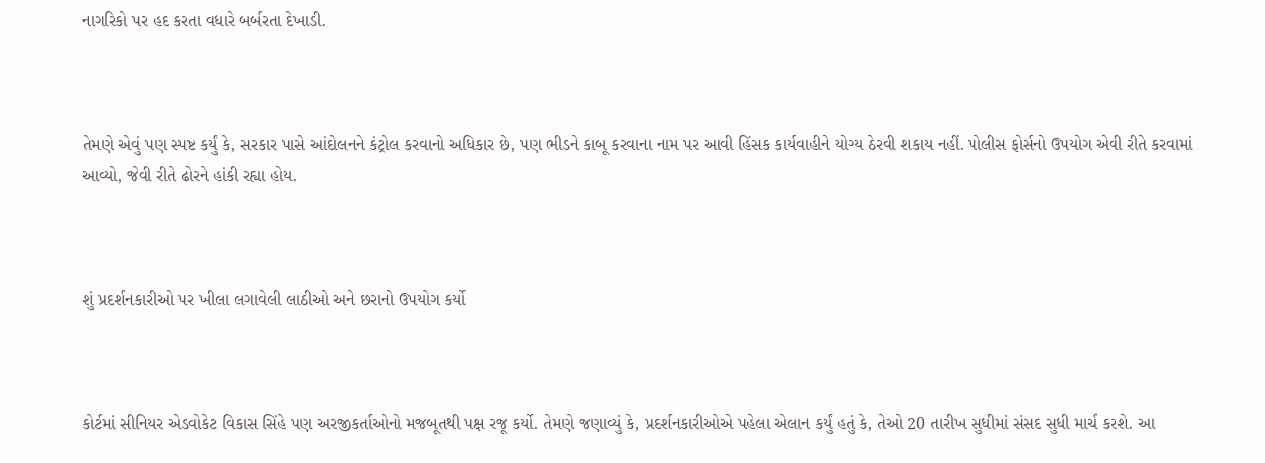નાગરિકો પર હદ કરતા વધારે બર્બરતા દેખાડી.



તેમણે એવું પણ સ્પષ્ટ કર્યું કે, સરકાર પાસે આંદોલનને કંટ્રોલ કરવાનો અધિકાર છે, પણ ભીડને કાબૂ કરવાના નામ પર આવી હિંસક કાર્યવાહીને યોગ્ય ઠેરવી શકાય નહીં. પોલીસ ફોર્સનો ઉપયોગ એવી રીતે કરવામાં આવ્યો, જેવી રીતે ઢોરને હાંકી રહ્યા હોય.



શું પ્રદર્શનકારીઓ પર ખીલા લગાવેલી લાઠીઓ અને છરાનો ઉપયોગ કર્યો



કોર્ટમાં સીનિયર એડવોકેટ વિકાસ સિંહે પણ અરજીકર્તાઓનો મજબૂતથી પક્ષ રજૂ કર્યો. તેમણે જણાવ્યું કે, પ્રદર્શનકારીઓએ પહેલા એલાન કર્યું હતું કે, તેઓ 20 તારીખ સુધીમાં સંસદ સુધી માર્ચ કરશે. આ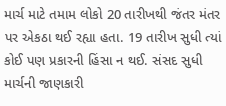માર્ચ માટે તમામ લોકો 20 તારીખથી જંતર મંતર પર એકઠા થઈ રહ્યા હતા. 19 તારીખ સુધી ત્યાં કોઈ પણ પ્રકારની હિંસા ન થઈ. સંસદ સુધી માર્ચની જાણકારી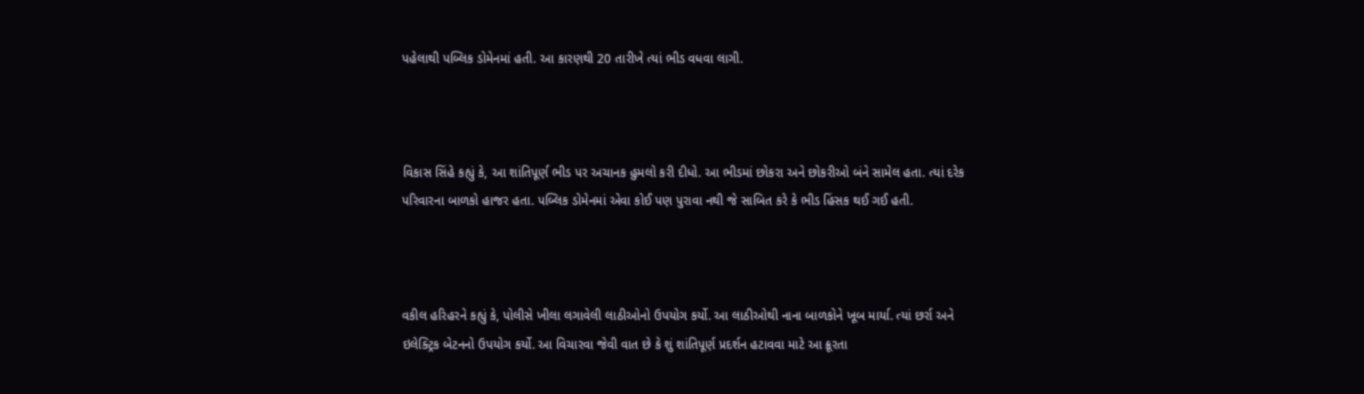પહેલાથી પબ્લિક ડોમેનમાં હતી. આ કારણથી 20 તારીખે ત્યાં ભીડ વધવા લાગી.



વિકાસ સિંહે કહ્યું કે, આ શાંતિપૂર્ણ ભીડ પર અચાનક હુમલો કરી દીધો. આ ભીડમાં છોકરા અને છોકરીઓ બંને સામેલ હતા. ત્યાં દરેક પરિવારના બાળકો હાજર હતા. પબ્લિક ડોમેનમાં એવા કોઈ પણ પુરાવા નથી જે સાબિત કરે કે ભીડ હિંસક થઈ ગઈ હતી.



વકીલ હરિહરને કહ્યું કે, પોલીસે ખીલા લગાવેલી લાઠીઓનો ઉપયોગ કર્યો. આ લાઠીઓથી નાના બાળકોને ખૂબ માર્યા. ત્યાં છર્રા અને ઇલેક્ટ્રિક બેટનનો ઉપયોગ કર્યો. આ વિચારવા જેવી વાત છે કે શું શાંતિપૂર્ણ પ્રદર્શન હટાવવા માટે આ ક્રૂરતા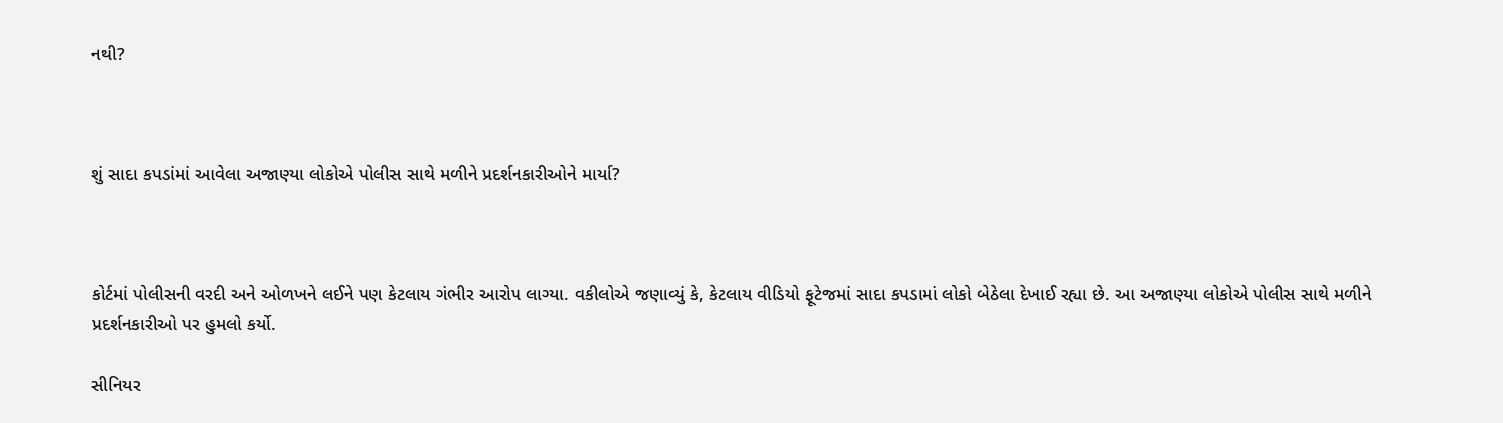નથી?



શું સાદા કપડાંમાં આવેલા અજાણ્યા લોકોએ પોલીસ સાથે મળીને પ્રદર્શનકારીઓને માર્યા?



કોર્ટમાં પોલીસની વરદી અને ઓળખને લઈને પણ કેટલાય ગંભીર આરોપ લાગ્યા. વકીલોએ જણાવ્યું કે, કેટલાય વીડિયો ફૂટેજમાં સાદા કપડામાં લોકો બેઠેલા દેખાઈ રહ્યા છે. આ અજાણ્યા લોકોએ પોલીસ સાથે મળીને પ્રદર્શનકારીઓ પર હુમલો કર્યો.

સીનિયર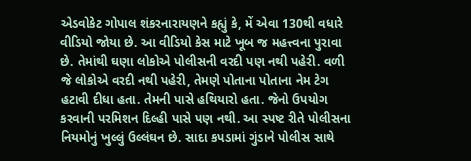એડવોકેટ ગોપાલ શંકરનારાયણને કહ્યું કે, મેં એવા 130થી વધારે વીડિયો જોયા છે. આ વીડિયો કેસ માટે ખૂબ જ મહત્ત્વના પુરાવા છે. તેમાંથી ઘણા લોકોએ પોલીસની વરદી પણ નથી પહેરી. વળી જે લોકોએ વરદી નથી પહેરી, તેમણે પોતાના પોતાના નેમ ટેગ હટાવી દીધા હતા. તેમની પાસે હથિયારો હતા. જેનો ઉપયોગ કરવાની પરમિશન દિલ્હી પાસે પણ નથી. આ સ્પષ્ટ રીતે પોલીસના નિયમોનું ખુલ્લું ઉલ્લંઘન છે. સાદા કપડામાં ગુંડાને પોલીસ સાથે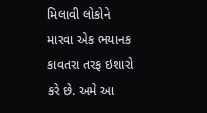મિલાવી લોકોને મારવા એક ભયાનક કાવતરા તરફ ઇશારો કરે છે. અમે આ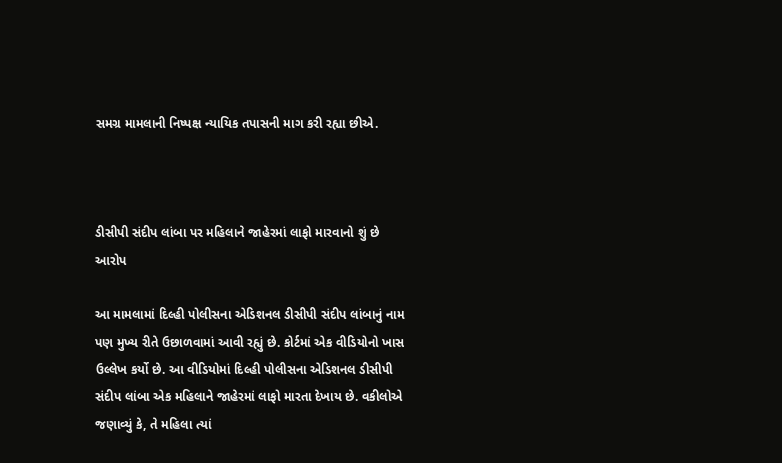સમગ્ર મામલાની નિષ્પક્ષ ન્યાયિક તપાસની માગ કરી રહ્યા છીએ.



ડીસીપી સંદીપ લાંબા પર મહિલાને જાહેરમાં લાફો મારવાનો શું છે આરોપ

આ મામલામાં દિલ્હી પોલીસના એડિશનલ ડીસીપી સંદીપ લાંબાનું નામ પણ મુખ્ય રીતે ઉછાળવામાં આવી રહ્યું છે. કોર્ટમાં એક વીડિયોનો ખાસ ઉલ્લેખ કર્યો છે. આ વીડિયોમાં દિલ્હી પોલીસના એડિશનલ ડીસીપી સંદીપ લાંબા એક મહિલાને જાહેરમાં લાફો મારતા દેખાય છે. વકીલોએ જણાવ્યું કે, તે મહિલા ત્યાં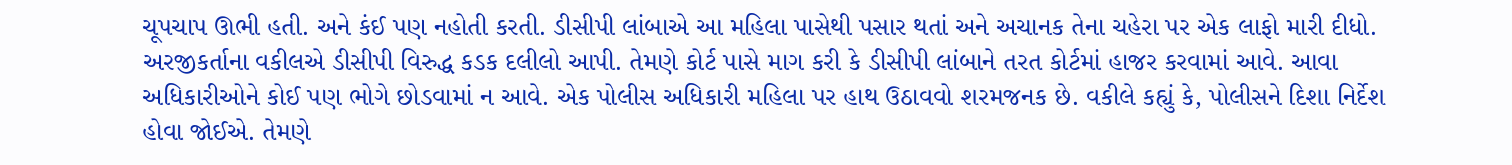ચૂપચાપ ઊભી હતી. અને કંઈ પણ નહોતી કરતી. ડીસીપી લાંબાએ આ મહિલા પાસેથી પસાર થતાં અને અચાનક તેના ચહેરા પર એક લાફો મારી દીધો. અરજીકર્તાના વકીલએ ડીસીપી વિરુદ્ધ કડક દલીલો આપી. તેમણે કોર્ટ પાસે માગ કરી કે ડીસીપી લાંબાને તરત કોર્ટમાં હાજર કરવામાં આવે. આવા અધિકારીઓને કોઈ પણ ભોગે છોડવામાં ન આવે. એક પોલીસ અધિકારી મહિલા પર હાથ ઉઠાવવો શરમજનક છે. વકીલે કહ્યું કે, પોલીસને દિશા નિર્દેશ હોવા જોઈએ. તેમણે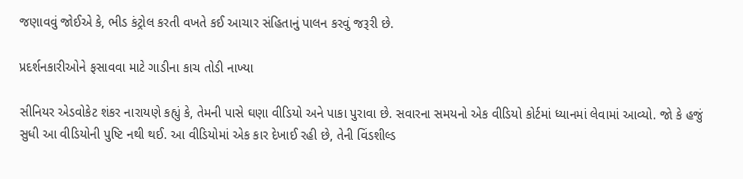જણાવવું જોઈએ કે, ભીડ કંટ્રોલ કરતી વખતે કઈ આચાર સંહિતાનું પાલન કરવું જરૂરી છે.

પ્રદર્શનકારીઓને ફસાવવા માટે ગાડીના કાચ તોડી નાખ્યા

સીનિયર એડવોકેટ શંકર નારાયણે કહ્યું કે, તેમની પાસે ઘણા વીડિયો અને પાકા પુરાવા છે. સવારના સમયનો એક વીડિયો કોર્ટમાં ધ્યાનમાં લેવામાં આવ્યો. જો કે હજું સુધી આ વીડિયોની પુષ્ટિ નથી થઈ. આ વીડિયોમાં એક કાર દેખાઈ રહી છે, તેની વિંડશીલ્ડ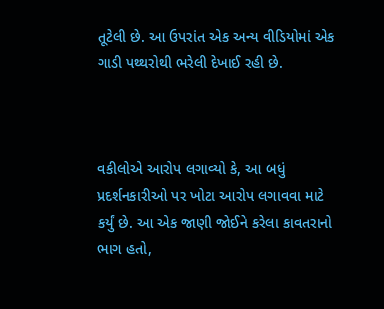તૂટેલી છે. આ ઉપરાંત એક અન્ય વીડિયોમાં એક ગાડી પથ્થરોથી ભરેલી દેખાઈ રહી છે.



વકીલોએ આરોપ લગાવ્યો કે, આ બધું પ્રદર્શનકારીઓ પર ખોટા આરોપ લગાવવા માટે કર્યું છે. આ એક જાણી જોઈને કરેલા કાવતરાનો ભાગ હતો,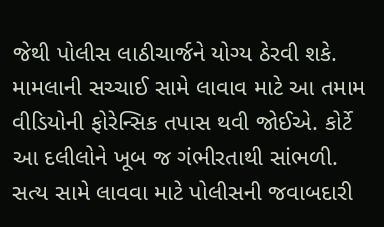જેથી પોલીસ લાઠીચાર્જને યોગ્ય ઠેરવી શકે. મામલાની સચ્ચાઈ સામે લાવાવ માટે આ તમામ વીડિયોની ફોરેન્સિક તપાસ થવી જોઈએ. કોર્ટે આ દલીલોને ખૂબ જ ગંભીરતાથી સાંભળી. સત્ય સામે લાવવા માટે પોલીસની જવાબદારી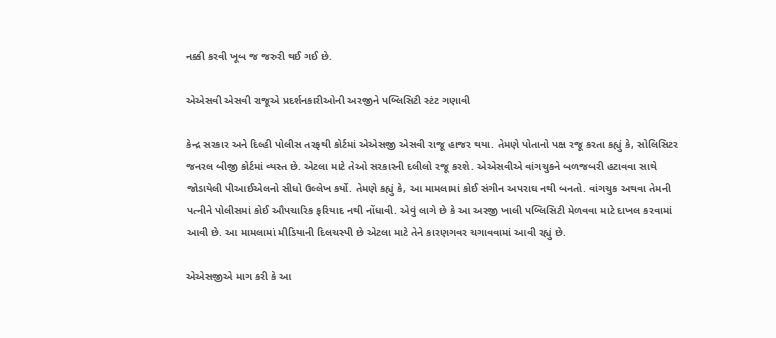નક્કી કરવી ખૂબ જ જરુરી થઈ ગઈ છે.

એએસવી એસવી રાજૂએ પ્રદર્શનકારીઓની અરજીને પબ્લિસિટી સ્ટંટ ગણાવી

કેન્દ્ર સરકાર અને દિલ્હી પોલીસ તરફથી કોર્ટમાં એએસજી એસવી રાજૂ હાજર થયા. તેમણે પોતાનો પક્ષ રજૂ કરતા કહ્યું કે, સોલિસિટર જનરલ બીજી કોર્ટમાં વ્યસ્ત છે. એટલા માટે તેઓ સરકારની દલીલો રજૂ કરશે. એએસવીએ વાંગચુકને બળજબરી હટાવવા સાથે જોડાયેલી પીઆઈએલનો સીધો ઉલ્લેખ કર્યો. તેમણે કહ્યું કે, આ મામલામાં કોઈ સંગીન અપરાઘ નથી બનતો. વાંગચુક અથવા તેમની પત્નીને પોલીસમાં કોઈ ઔપચારિક ફરિયાદ નથી નોંધાવી. એવું લાગે છે કે આ અરજી ખાલી પબ્લિસિટી મેળવવા માટે દાખલ કરવામાં આવી છે. આ મામલામાં મીડિયાની દિલચસ્પી છે એટલા માટે તેને કારણગવર ચગાવવામાં આવી રહ્યું છે.

એએસજીએ માગ કરી કે આ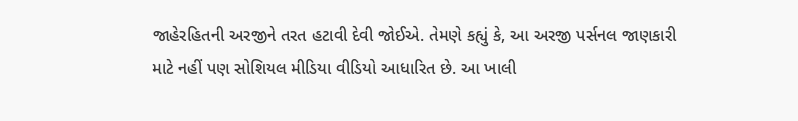જાહેરહિતની અરજીને તરત હટાવી દેવી જોઈએ. તેમણે કહ્યું કે, આ અરજી પર્સનલ જાણકારી માટે નહીં પણ સોશિયલ મીડિયા વીડિયો આધારિત છે. આ ખાલી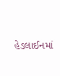હેડલાઈનમાં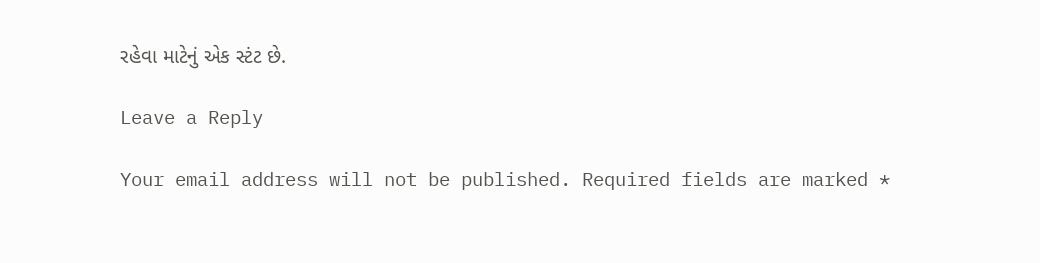રહેવા માટેનું એક સ્ટંટ છે.

Leave a Reply

Your email address will not be published. Required fields are marked *